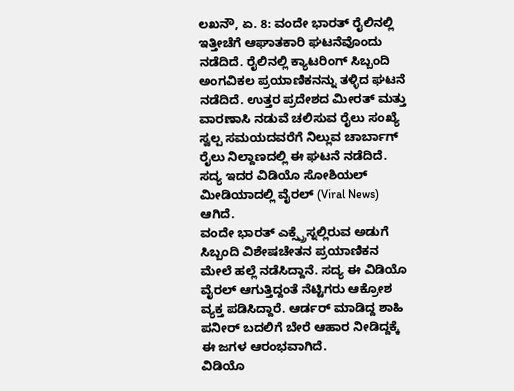ಲಖನೌ, ಏ. 8: ವಂದೇ ಭಾರತ್ ರೈಲಿನಲ್ಲಿ ಇತ್ತೀಚೆಗೆ ಆಘಾತಕಾರಿ ಘಟನೆವೊಂದು ನಡೆದಿದೆ. ರೈಲಿನಲ್ಲಿ ಕ್ಯಾಟರಿಂಗ್ ಸಿಬ್ಬಂದಿ ಅಂಗವಿಕಲ ಪ್ರಯಾಣಿಕನನ್ನು ತಳ್ಳಿದ ಘಟನೆ ನಡೆದಿದೆ. ಉತ್ತರ ಪ್ರದೇಶದ ಮೀರತ್ ಮತ್ತು ವಾರಣಾಸಿ ನಡುವೆ ಚಲಿಸುವ ರೈಲು ಸಂಖ್ಯೆ ಸ್ವಲ್ಪ ಸಮಯದವರೆಗೆ ನಿಲ್ಲುವ ಚಾರ್ಬಾಗ್ ರೈಲು ನಿಲ್ದಾಣದಲ್ಲಿ ಈ ಘಟನೆ ನಡೆದಿದೆ. ಸದ್ಯ ಇದರ ವಿಡಿಯೊ ಸೋಶಿಯಲ್ ಮೀಡಿಯಾದಲ್ಲಿ ವೈರಲ್ (Viral News) ಆಗಿದೆ.
ವಂದೇ ಭಾರತ್ ಎಕ್ಸ್ಪ್ರೆಸ್ನಲ್ಲಿರುವ ಅಡುಗೆ ಸಿಬ್ಬಂದಿ ವಿಶೇಷಚೇತನ ಪ್ರಯಾಣಿಕನ ಮೇಲೆ ಹಲ್ಲೆ ನಡೆಸಿದ್ದಾನೆ. ಸದ್ಯ ಈ ವಿಡಿಯೊ ವೈರಲ್ ಆಗುತ್ತಿದ್ದಂತೆ ನೆಟ್ಟಿಗರು ಆಕ್ರೋಶ ವ್ಯಕ್ತ ಪಡಿಸಿದ್ದಾರೆ. ಆರ್ಡರ್ ಮಾಡಿದ್ದ ಶಾಹಿ ಪನೀರ್ ಬದಲಿಗೆ ಬೇರೆ ಆಹಾರ ನೀಡಿದ್ದಕ್ಕೆ ಈ ಜಗಳ ಆರಂಭವಾಗಿದೆ.
ವಿಡಿಯೊ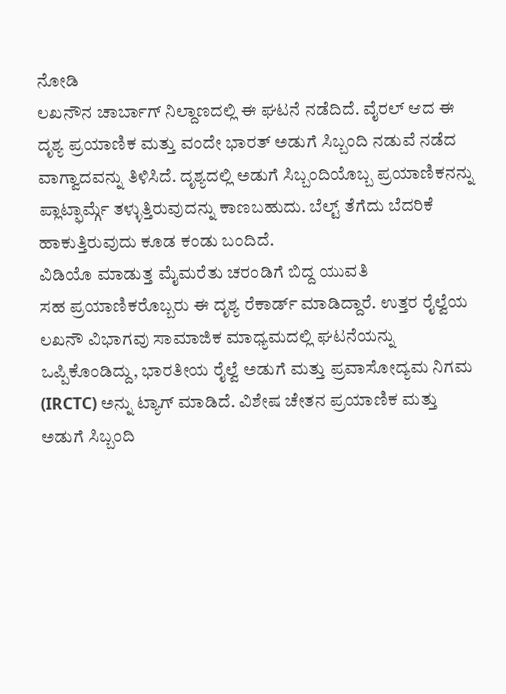ನೋಡಿ
ಲಖನೌನ ಚಾರ್ಬಾಗ್ ನಿಲ್ದಾಣದಲ್ಲಿ ಈ ಘಟನೆ ನಡೆದಿದೆ. ವೈರಲ್ ಆದ ಈ ದೃಶ್ಯ ಪ್ರಯಾಣಿಕ ಮತ್ತು ವಂದೇ ಭಾರತ್ ಅಡುಗೆ ಸಿಬ್ಬಂದಿ ನಡುವೆ ನಡೆದ ವಾಗ್ವಾದವನ್ನು ತಿಳಿಸಿದೆ. ದೃಶ್ಯದಲ್ಲಿ ಅಡುಗೆ ಸಿಬ್ಬಂದಿಯೊಬ್ಬ ಪ್ರಯಾಣಿಕನನ್ನು ಪ್ಲಾಟ್ಫಾರ್ಮ್ಗೆ ತಳ್ಳುತ್ತಿರುವುದನ್ನು ಕಾಣಬಹುದು. ಬೆಲ್ಟ್ ತೆಗೆದು ಬೆದರಿಕೆ ಹಾಕುತ್ತಿರುವುದು ಕೂಡ ಕಂಡು ಬಂದಿದೆ.
ವಿಡಿಯೊ ಮಾಡುತ್ತ ಮೈಮರೆತು ಚರಂಡಿಗೆ ಬಿದ್ದ ಯುವತಿ
ಸಹ ಪ್ರಯಾಣಿಕರೊಬ್ಬರು ಈ ದೃಶ್ಯ ರೆಕಾರ್ಡ್ ಮಾಡಿದ್ದಾರೆ. ಉತ್ತರ ರೈಲ್ವೆಯ ಲಖನೌ ವಿಭಾಗವು ಸಾಮಾಜಿಕ ಮಾಧ್ಯಮದಲ್ಲಿ ಘಟನೆಯನ್ನು ಒಪ್ಪಿಕೊಂಡಿದ್ದು, ಭಾರತೀಯ ರೈಲ್ವೆ ಅಡುಗೆ ಮತ್ತು ಪ್ರವಾಸೋದ್ಯಮ ನಿಗಮ (IRCTC) ಅನ್ನು ಟ್ಯಾಗ್ ಮಾಡಿದೆ. ವಿಶೇಷ ಚೇತನ ಪ್ರಯಾಣಿಕ ಮತ್ತು ಅಡುಗೆ ಸಿಬ್ಬಂದಿ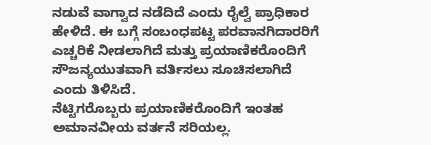ನಡುವೆ ವಾಗ್ವಾದ ನಡೆದಿದೆ ಎಂದು ರೈಲ್ವೆ ಪ್ರಾಧಿಕಾರ ಹೇಳಿದೆ. ಈ ಬಗ್ಗೆ ಸಂಬಂಧಪಟ್ಟ ಪರವಾನಗಿದಾರರಿಗೆ ಎಚ್ಚರಿಕೆ ನೀಡಲಾಗಿದೆ ಮತ್ತು ಪ್ರಯಾಣಿಕರೊಂದಿಗೆ ಸೌಜನ್ಯಯುತವಾಗಿ ವರ್ತಿಸಲು ಸೂಚಿಸಲಾಗಿದೆ ಎಂದು ತಿಳಿಸಿದೆ.
ನೆಟ್ಟಿಗರೊಬ್ಬರು ಪ್ರಯಾಣಿಕರೊಂದಿಗೆ ಇಂತಹ ಅಮಾನವೀಯ ವರ್ತನೆ ಸರಿಯಲ್ಲ.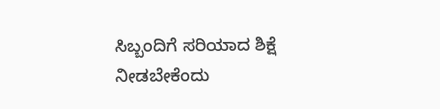ಸಿಬ್ಬಂದಿಗೆ ಸರಿಯಾದ ಶಿಕ್ಷೆ ನೀಡಬೇಕೆಂದು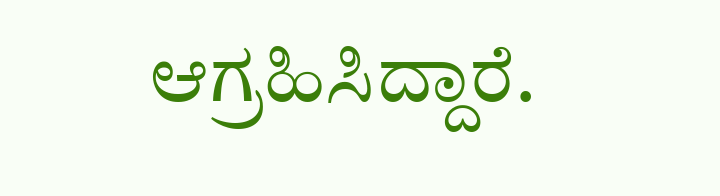ಆಗ್ರಹಿಸಿದ್ದಾರೆ.